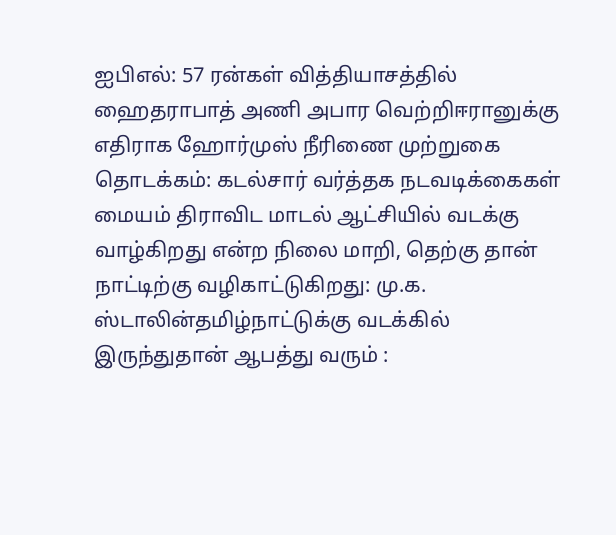ஐபிஎல்: 57 ரன்கள் வித்தியாசத்தில் ஹைதராபாத் அணி அபார வெற்றிஈரானுக்கு எதிராக ஹோர்முஸ் நீரிணை முற்றுகை தொடக்கம்: கடல்சார் வர்த்தக நடவடிக்கைகள் மையம் திராவிட மாடல் ஆட்சியில் வடக்கு வாழ்கிறது என்ற நிலை மாறி, தெற்கு தான் நாட்டிற்கு வழிகாட்டுகிறது: மு.க. ஸ்டாலின்தமிழ்நாட்டுக்கு வடக்கில் இருந்துதான் ஆபத்து வரும் :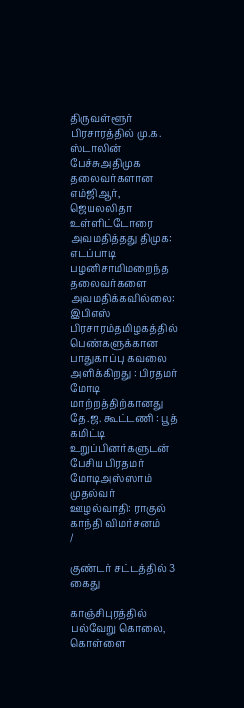திருவள்ளூர் பிரசாரத்தில் மு.க. ஸ்டாலின் பேச்சுஅதிமுக தலைவர்களான எம்ஜிஆர், ஜெயலலிதா உள்ளிட்டோரை அவமதித்தது திமுக: எடப்பாடி பழனிசாமிமறைந்த தலைவர்களை அவமதிக்கவில்லை: இபிஎஸ் பிரசாரம்தமிழகத்தில் பெண்களுக்கான பாதுகாப்பு கவலை அளிக்கிறது : பிரதமர் மோடி மாற்றத்திற்கானது தே.ஜ. கூட்டணி : பூத் கமிட்டி உறுப்பினர்களுடன் பேசிய பிரதமர் மோடிஅஸ்ஸாம் முதல்வர் ஊழல்வாதி: ராகுல் காந்தி விமர்சனம்
/

குண்டர் சட்டத்தில் 3 கைது

காஞ்சிபுரத்தில் பல்வேறு கொலை, கொள்ளை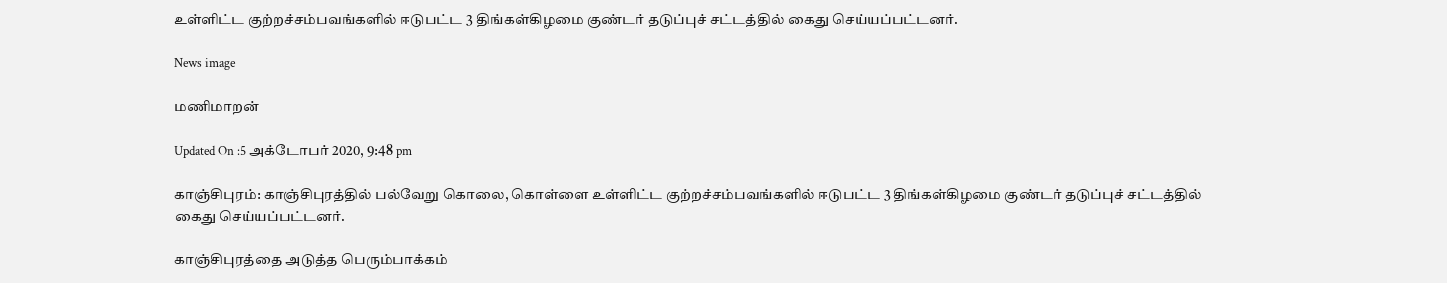உள்ளிட்ட குற்றச்சம்பவங்களில் ஈடுபட்ட 3 திங்கள்கிழமை குண்டர் தடுப்புச் சட்டத்தில் கைது செய்யப்பட்டனர்.

News image

மணிமாறன்

Updated On :5 அக்டோபர் 2020, 9:48 pm

காஞ்சிபுரம்: காஞ்சிபுரத்தில் பல்வேறு கொலை, கொள்ளை உள்ளிட்ட குற்றச்சம்பவங்களில் ஈடுபட்ட 3 திங்கள்கிழமை குண்டர் தடுப்புச் சட்டத்தில் கைது செய்யப்பட்டனர்.

காஞ்சிபுரத்தை அடுத்த பெரும்பாக்கம்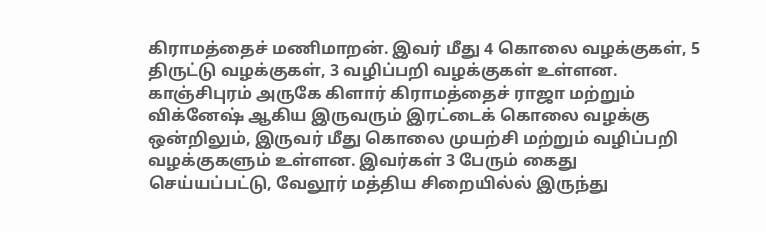கிராமத்தைச் மணிமாறன். இவர் மீது 4 கொலை வழக்குகள், 5 திருட்டு வழக்குகள், 3 வழிப்பறி வழக்குகள் உள்ளன. காஞ்சிபுரம் அருகே கிளார் கிராமத்தைச் ராஜா மற்றும் விக்னேஷ் ஆகிய இருவரும் இரட்டைக் கொலை வழக்கு ஒன்றிலும், இருவர் மீது கொலை முயற்சி மற்றும் வழிப்பறி வழக்குகளும் உள்ளன. இவர்கள் 3 பேரும் கைது செய்யப்பட்டு, வேலூர் மத்திய சிறையில்ல் இருந்து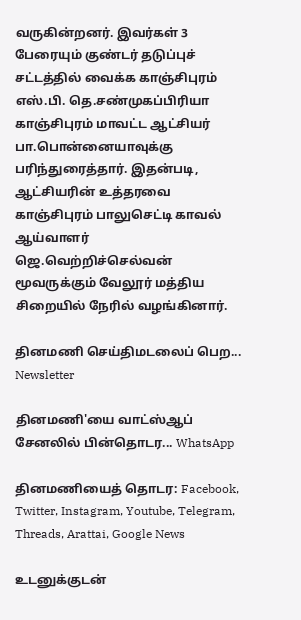வருகின்றனர். இவர்கள் 3 பேரையும் குண்டர் தடுப்புச் சட்டத்தில் வைக்க காஞ்சிபுரம் எஸ்.பி. தெ.சண்முகப்பிரியா காஞ்சிபுரம் மாவட்ட ஆட்சியர் பா.பொன்னையாவுக்கு பரிந்துரைத்தார். இதன்படி, ஆட்சியரின் உத்தரவை காஞ்சிபுரம் பாலுசெட்டி காவல் ஆய்வாளர் ஜெ.வெற்றிச்செல்வன் மூவருக்கும் வேலூர் மத்திய சிறையில் நேரில் வழங்கினார்.

தினமணி செய்திமடலைப் பெற... Newsletter

தினமணி'யை வாட்ஸ்ஆப் சேனலில் பின்தொடர... WhatsApp

தினமணியைத் தொடர: Facebook, Twitter, Instagram, Youtube, Telegram, Threads, Arattai, Google News

உடனுக்குடன்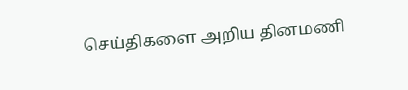செய்திகளை அறிய தினமணி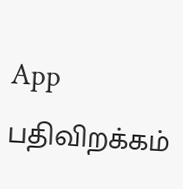App பதிவிறக்கம்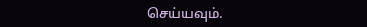செய்யவும்.